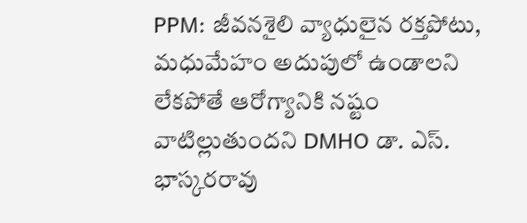PPM: జీవనశైలి వ్యాధులైన రక్తపోటు, మధుమేహం అదుపులో ఉండాలని లేకపోతే ఆరోగ్యానికి నష్టం వాటిల్లుతుందని DMHO డా. ఎస్. భాస్కరరావు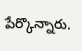పేర్కొన్నారు.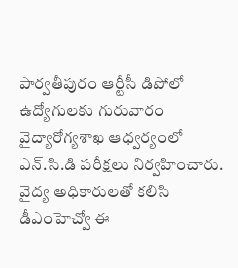పార్వతీపురం ఆర్టీసీ డిపోలో ఉద్యోగులకు గురువారం వైద్యారోగ్యశాఖ ఆధ్వర్యంలో ఎన్.సి.డి పరీక్షలు నిర్వహించారు. వైద్య అధికారులతో కలిసి డీఎంహెచ్వో ఈ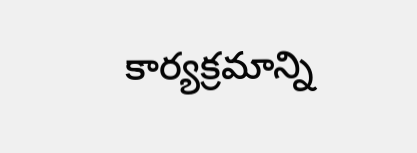కార్యక్రమాన్ని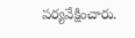పర్యవేక్షించారు.